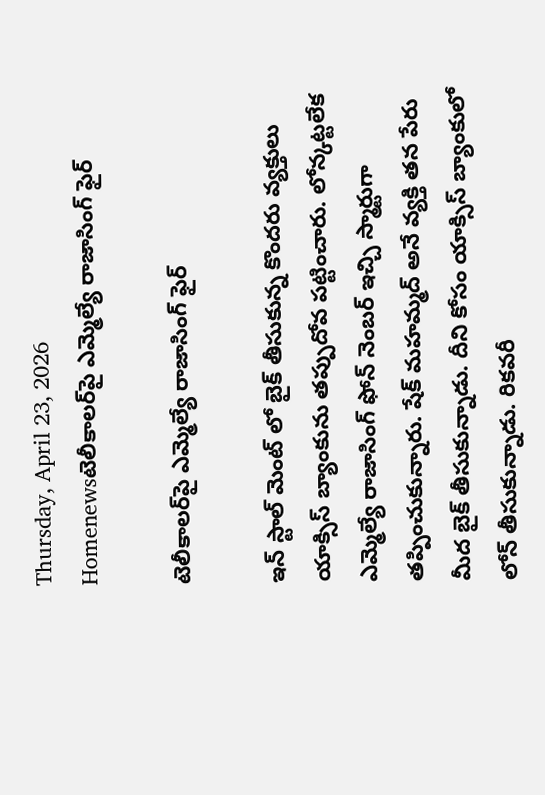Thursday, April 23, 2026
Homenewsటెలీకాలర్‌పై ఎమ్మెల్యే రాజాసింగ్ ఫైర్

టెలీకాలర్‌పై ఎమ్మెల్యే రాజాసింగ్ ఫైర్

ఇన్ స్టాల్ మెంట్ లో బైక్ తీసుకున్న కొందరు వ్యక్తులు యాక్సిస్ బ్యాంకును తప్పుదోవ పట్టించారు. లోన్కట్టలేక ఎమ్మెల్యే రాజాసింగ్ ఫోన్ నెంబర్ ఇచ్చి స్మార్టుగా తప్పించుకున్నారు. షేక్ మహమ్మద్ అనే వ్యక్తి తన పేరు మీద బైక్ తీసుకున్నాడు. దీని కోసం యాక్సిస్ బ్యాంకులో లోన్ తీసుకున్నాడు. రికవరీ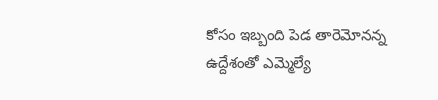కోసం ఇబ్బంది పెడ తారెమోనన్న ఉద్దేశంతో ఎమ్మెల్యే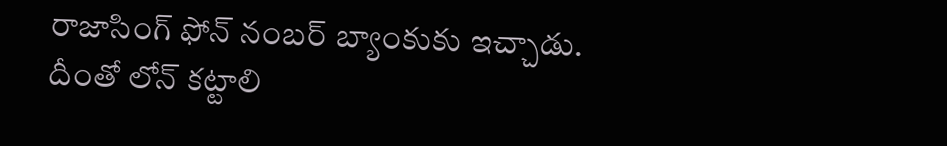రాజాసింగ్ ఫోన్ నంబర్ బ్యాంకుకు ఇచ్చాడు. దీంతో లోన్ కట్టాలి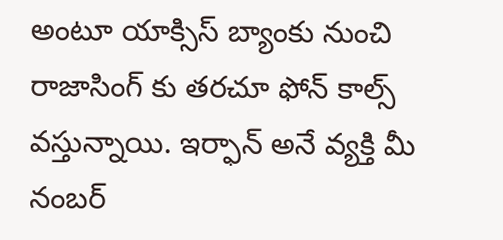అంటూ యాక్సిస్ బ్యాంకు నుంచి రాజాసింగ్ కు తరచూ ఫోన్ కాల్స్ వస్తున్నాయి. ఇర్ఫాన్ అనే వ్యక్తి మీ నంబర్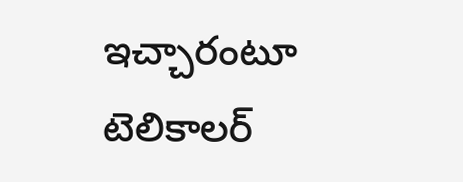ఇచ్చారంటూ టెలికాలర్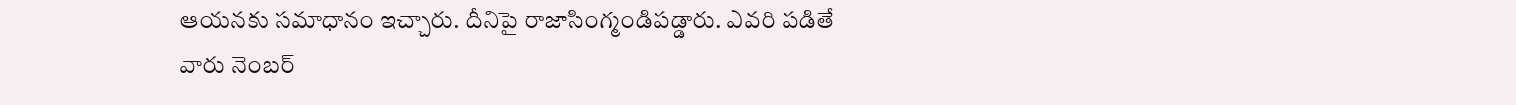ఆయనకు సమాధానం ఇచ్చారు. దీనిపై రాజాసింగ్మండిపడ్డారు. ఎవరి పడితే వారు నెంబర్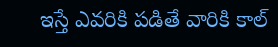ఇస్తే ఎవరికి పడితే వారికి కాల్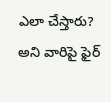ఎలా చేస్తారు? అని వారిపై ఫైర్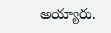అయ్యారు.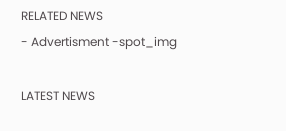RELATED NEWS
- Advertisment -spot_img

LATEST NEWS